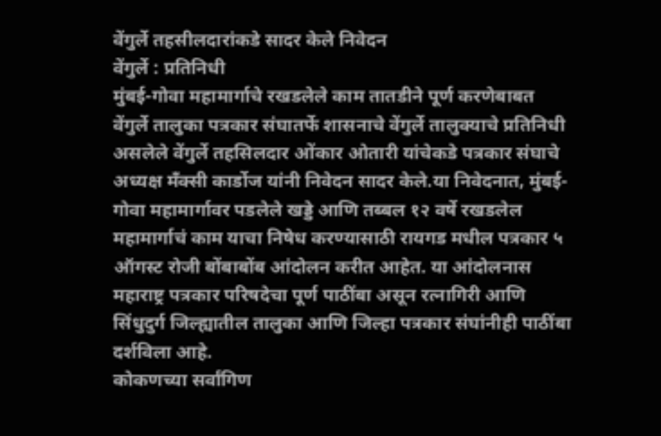वेंगुर्ले तहसीलदारांकडे सादर केले निवेदन
वेंगुर्ले : प्रतिनिधी
मुंबई-गोवा महामार्गाचे रखडलेले काम तातडीने पूर्ण करणेबाबत वेंगुर्ले तालुका पत्रकार संघातर्फे शासनाचे वेंगुर्ले तालुक्याचे प्रतिनिधी असलेले वेंगुर्ले तहसिलदार ओंकार ओतारी यांचेकडे पत्रकार संघाचे अध्यक्ष मँक्सी कार्डोज यांनी निवेदन सादर केले.या निवेदनात, मुंबई-गोवा महामार्गावर पडलेले खड्डे आणि तब्बल १२ वर्षे रखडलेल महामार्गाचं काम याचा निषेध करण्यासाठी रायगड मधील पत्रकार ५ ऑगस्ट रोजी बोंबाबोंब आंदोलन करीत आहेत. या आंदोलनास महाराष्ट्र पत्रकार परिषदेचा पूर्ण पाठींबा असून रत्नागिरी आणि सिंधुदुर्ग जिल्ह्यातील तालुका आणि जिल्हा पत्रकार संघांनीही पाठींबा दर्शविला आहे.
कोकणच्या सर्वांगिण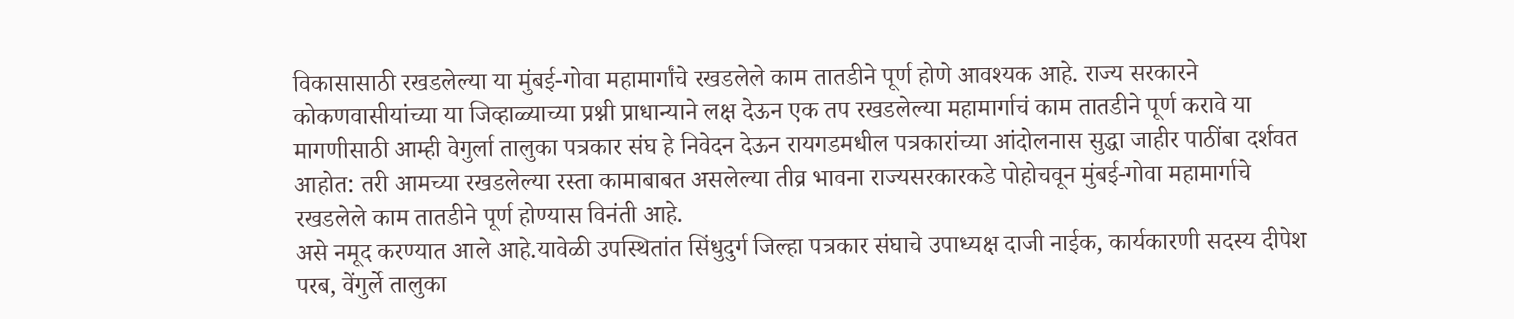विकासासाठी रखडलेल्या या मुंबई-गोवा महामार्गांचे रखडलेले काम तातडीने पूर्ण होणे आवश्यक आहे. राज्य सरकारने कोकणवासीयांच्या या जिव्हाळ्याच्या प्रश्नी प्राधान्याने लक्ष देऊन एक तप रखडलेल्या महामार्गाचं काम तातडीने पूर्ण करावे या मागणीसाठी आम्ही वेगुर्ला तालुका पत्रकार संघ हे निवेदन देऊन रायगडमधील पत्रकारांच्या आंदोलनास सुद्धा जाहीर पाठींबा दर्शवत आहोत: तरी आमच्या रखडलेल्या रस्ता कामाबाबत असलेल्या तीव्र भावना राज्यसरकारकडे पोहोचवून मुंबई-गोवा महामार्गाचे रखडलेले काम तातडीने पूर्ण होण्यास विनंती आहे.
असे नमूद करण्यात आले आहे.यावेळी उपस्थितांत सिंधुदुर्ग जिल्हा पत्रकार संघाचे उपाध्यक्ष दाजी नाईक, कार्यकारणी सदस्य दीपेश परब, वेंगुर्ले तालुका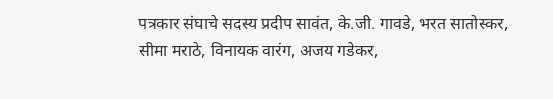पत्रकार संघाचे सदस्य प्रदीप सावंत, के.जी. गावडे, भरत सातोस्कर, सीमा मराठे, विनायक वारंग, अजय गडेकर,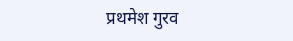प्रथमेश गुरव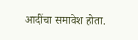आदींचा समावेश होता.